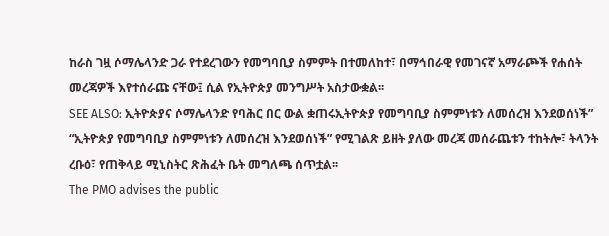ከራስ ገዟ ሶማሌላንድ ጋራ የተደረገውን የመግባቢያ ስምምት በተመለከተ፣ በማኅበራዊ የመገናኛ አማራጮች የሐሰት መረጃዎች እየተሰራጩ ናቸው፤ ሲል የኢትዮጵያ መንግሥት አስታውቋል፡፡
SEE ALSO: ኢትዮጵያና ሶማሌላንድ የባሕር በር ውል ቋጠሩኢትዮጵያ የመግባቢያ ስምምነቱን ለመሰረዝ እንደወሰነች”
“ኢትዮጵያ የመግባቢያ ስምምነቱን ለመሰረዝ እንደወሰነች” የሚገልጽ ይዘት ያለው መረጃ መሰራጨቱን ተከትሎ፣ ትላንት ረቡዕ፣ የጠቅላይ ሚኒስትር ጽሕፈት ቤት መግለጫ ሰጥቷል፡፡
The PMO advises the public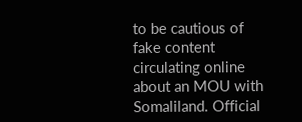to be cautious of fake content circulating online about an MOU with Somaliland. Official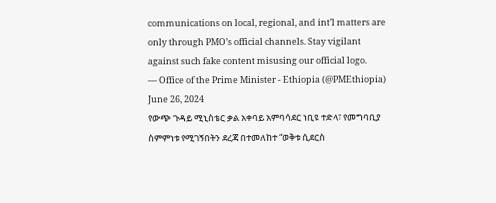communications on local, regional, and int’l matters are only through PMO’s official channels. Stay vigilant against such fake content misusing our official logo.
— Office of the Prime Minister - Ethiopia (@PMEthiopia) June 26, 2024
የውጭ ጉዳይ ሚኒስቴር ቃል አቀባይ አምባሳደር ነቢዩ ተድላ፣ የመግባቢያ ስምምነቱ የሚገኝበትን ደረጃ በተመለከተ “ወቅቱ ሲደርስ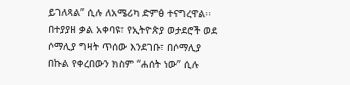ይገለጻል” ሲሉ ለአሜሪካ ድምፅ ተናግረዋል፡፡
በተያያዘ ቃል አቀባዩ፣ የኢትዮጵያ ወታደሮች ወደ ሶማሊያ ግዛት ጥሰው እንደገቡ፣ በሶማሊያ በኩል የቀረበውን ክስም “ሐሰት ነው” ሲሉ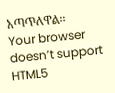አጣጥለዋል፡፡
Your browser doesn’t support HTML5